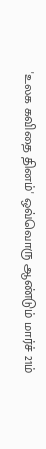'உலக கவிதை தினம்' ஒவ்வொரு ஆண்டும் மார்ச் 21ம்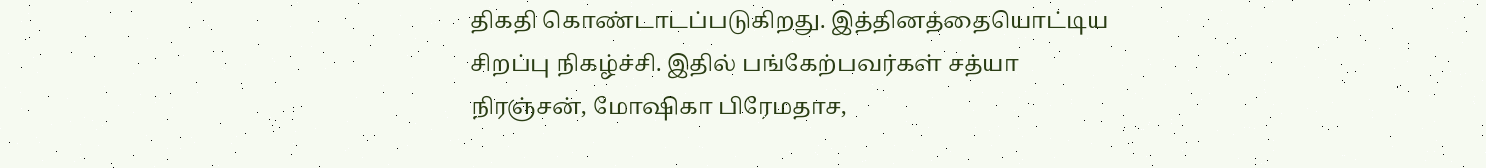திகதி கொண்டாடப்படுகிறது. இத்தினத்தையொட்டிய சிறப்பு நிகழ்ச்சி. இதில் பங்கேற்பவர்கள் சத்யா நிரஞ்சன், மோஷிகா பிரேமதாச,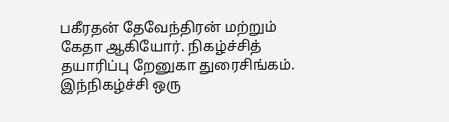பகீரதன் தேவேந்திரன் மற்றும் கேதா ஆகியோர். நிகழ்ச்சித் தயாரிப்பு றேனுகா துரைசிங்கம். இந்நிகழ்ச்சி ஒரு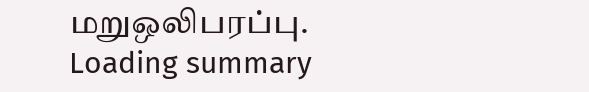மறுஒலிபரப்பு.
Loading summary